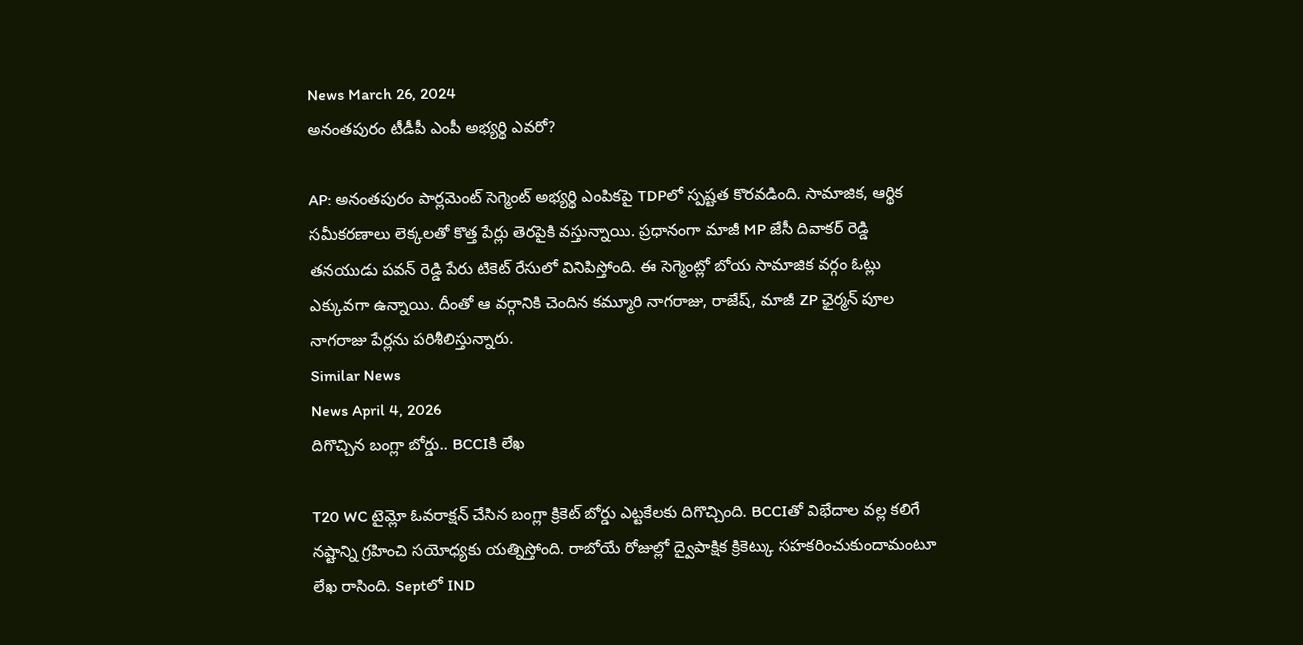News March 26, 2024
అనంతపురం టీడీపీ ఎంపీ అభ్యర్థి ఎవరో?

AP: అనంతపురం పార్లమెంట్ సెగ్మెంట్ అభ్యర్థి ఎంపికపై TDPలో స్పష్టత కొరవడింది. సామాజిక, ఆర్థిక సమీకరణాలు లెక్కలతో కొత్త పేర్లు తెరపైకి వస్తున్నాయి. ప్రధానంగా మాజీ MP జేసీ దివాకర్ రెడ్డి తనయుడు పవన్ రెడ్డి పేరు టికెట్ రేసులో వినిపిస్తోంది. ఈ సెగ్మెంట్లో బోయ సామాజిక వర్గం ఓట్లు ఎక్కువగా ఉన్నాయి. దీంతో ఆ వర్గానికి చెందిన కమ్మూరి నాగరాజు, రాజేష్, మాజీ ZP ఛైర్మన్ పూల నాగరాజు పేర్లను పరిశీలిస్తున్నారు.
Similar News
News April 4, 2026
దిగొచ్చిన బంగ్లా బోర్డు.. BCCIకి లేఖ

T20 WC టైమ్లో ఓవరాక్షన్ చేసిన బంగ్లా క్రికెట్ బోర్డు ఎట్టకేలకు దిగొచ్చింది. BCCIతో విభేదాల వల్ల కలిగే నష్టాన్ని గ్రహించి సయోధ్యకు యత్నిస్తోంది. రాబోయే రోజుల్లో ద్వైపాక్షిక క్రికెట్కు సహకరించుకుందామంటూ లేఖ రాసింది. Septలో IND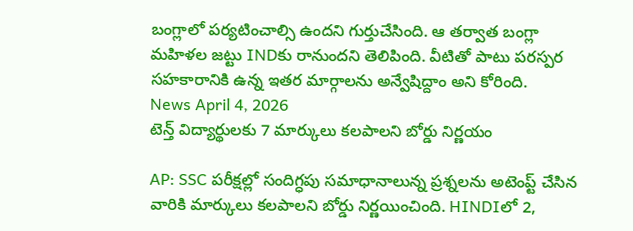బంగ్లాలో పర్యటించాల్సి ఉందని గుర్తుచేసింది. ఆ తర్వాత బంగ్లా మహిళల జట్టు INDకు రానుందని తెలిపింది. వీటితో పాటు పరస్పర సహకారానికి ఉన్న ఇతర మార్గాలను అన్వేషిద్దాం అని కోరింది.
News April 4, 2026
టెన్త్ విద్యార్థులకు 7 మార్కులు కలపాలని బోర్డు నిర్ణయం

AP: SSC పరీక్షల్లో సందిగ్ధపు సమాధానాలున్న ప్రశ్నలను అటెంప్ట్ చేసిన వారికి మార్కులు కలపాలని బోర్డు నిర్ణయించింది. HINDIలో 2,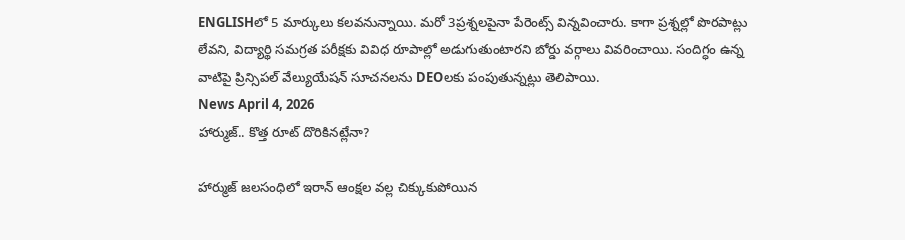ENGLISHలో 5 మార్కులు కలవనున్నాయి. మరో 3ప్రశ్నలపైనా పేరెంట్స్ విన్నవించారు. కాగా ప్రశ్నల్లో పొరపాట్లు లేవని, విద్యార్థి సమగ్రత పరీక్షకు వివిధ రూపాల్లో అడుగుతుంటారని బోర్డు వర్గాలు వివరించాయి. సందిగ్ధం ఉన్న వాటిపై ప్రిన్సిపల్ వేల్యుయేషన్ సూచనలను DEOలకు పంపుతున్నట్లు తెలిపాయి.
News April 4, 2026
హార్ముజ్.. కొత్త రూట్ దొరికినట్లేనా?

హార్ముజ్ జలసంధిలో ఇరాన్ ఆంక్షల వల్ల చిక్కుకుపోయిన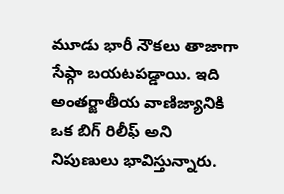మూడు భారీ నౌకలు తాజాగా సేఫ్గా బయటపడ్డాయి. ఇది అంతర్జాతీయ వాణిజ్యానికి ఒక బిగ్ రిలీఫ్ అని నిపుణులు భావిస్తున్నారు.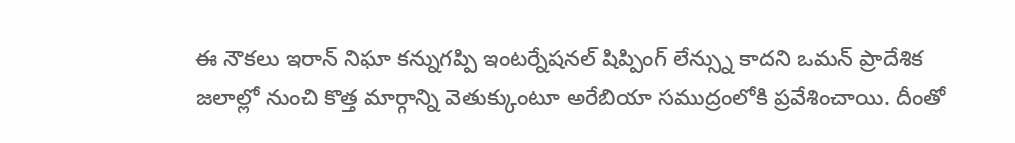ఈ నౌకలు ఇరాన్ నిఘా కన్నుగప్పి ఇంటర్నేషనల్ షిప్పింగ్ లేన్స్ను కాదని ఒమన్ ప్రాదేశిక జలాల్లో నుంచి కొత్త మార్గాన్ని వెతుక్కుంటూ అరేబియా సముద్రంలోకి ప్రవేశించాయి. దీంతో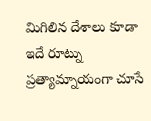మిగిలిన దేశాలు కూడా ఇదే రూట్ను ప్రత్యామ్నాయంగా చూసే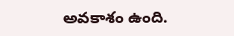అవకాశం ఉంది.